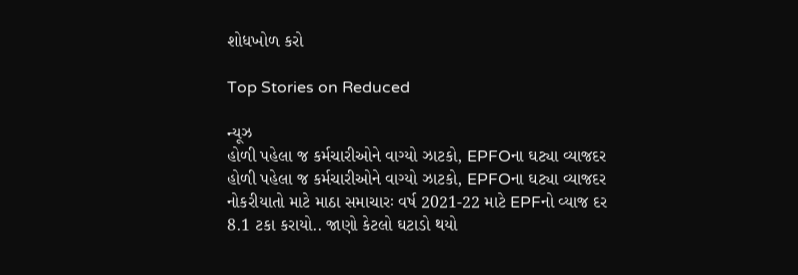શોધખોળ કરો

Top Stories on Reduced

ન્યૂઝ
હોળી પહેલા જ કર્મચારીઓને વાગ્યો ઝાટકો, EPFOના ઘટ્યા વ્યાજદર
હોળી પહેલા જ કર્મચારીઓને વાગ્યો ઝાટકો, EPFOના ઘટ્યા વ્યાજદર
નોકરીયાતો માટે માઠા સમાચારઃ વર્ષ 2021-22 માટે EPFનો વ્યાજ દર 8.1 ટકા કરાયો.. જાણો કેટલો ઘટાડો થયો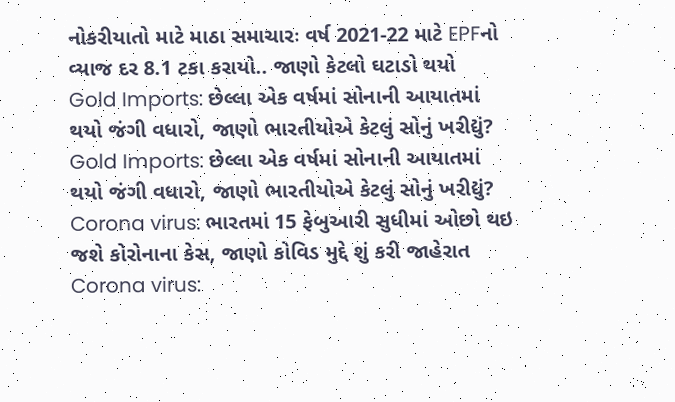નોકરીયાતો માટે માઠા સમાચારઃ વર્ષ 2021-22 માટે EPFનો વ્યાજ દર 8.1 ટકા કરાયો.. જાણો કેટલો ઘટાડો થયો
Gold Imports: છેલ્લા એક વર્ષમાં સોનાની આયાતમાં થયો જંગી વધારો, જાણો ભારતીયોએ કેટલું સોનું ખરીદ્યું?
Gold Imports: છેલ્લા એક વર્ષમાં સોનાની આયાતમાં થયો જંગી વધારો, જાણો ભારતીયોએ કેટલું સોનું ખરીદ્યું?
Corona virus: ભારતમાં 15 ફેબુઆરી સુધીમાં ઓછો થઇ જશે કોરોનાના કેસ, જાણો કોવિડ મુદ્દે શું કરી જાહેરાત
Corona virus: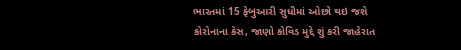ભારતમાં 15 ફેબુઆરી સુધીમાં ઓછો થઇ જશે કોરોનાના કેસ, જાણો કોવિડ મુદ્દે શું કરી જાહેરાત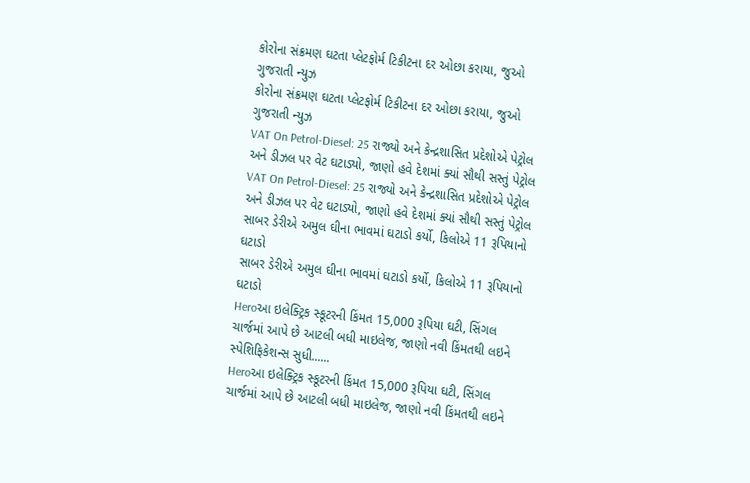કોરોના સંક્રમણ ઘટતા પ્લેટફોર્મ ટિકીટના દર ઓછા કરાયા, જુઓ ગુજરાતી ન્યુઝ
કોરોના સંક્રમણ ઘટતા પ્લેટફોર્મ ટિકીટના દર ઓછા કરાયા, જુઓ ગુજરાતી ન્યુઝ
VAT On Petrol-Diesel: 25 રાજ્યો અને કેન્દ્રશાસિત પ્રદેશોએ પેટ્રોલ અને ડીઝલ પર વેટ ઘટાડ્યો, જાણો હવે દેશમાં ક્યાં સૌથી સસ્તું પેટ્રોલ
VAT On Petrol-Diesel: 25 રાજ્યો અને કેન્દ્રશાસિત પ્રદેશોએ પેટ્રોલ અને ડીઝલ પર વેટ ઘટાડ્યો, જાણો હવે દેશમાં ક્યાં સૌથી સસ્તું પેટ્રોલ
સાબર ડેરીએ અમુલ ઘીના ભાવમાં ઘટાડો કર્યો, કિલોએ 11 રૂપિયાનો ઘટાડો
સાબર ડેરીએ અમુલ ઘીના ભાવમાં ઘટાડો કર્યો, કિલોએ 11 રૂપિયાનો ઘટાડો
Heroઆ ઇલેક્ટ્રિક સ્કૂટરની કિંમત 15,000 રૂપિયા ઘટી, સિંગલ ચાર્જમાં આપે છે આટલી બધી માઇલેજ, જાણો નવી કિંમતથી લઇને સ્પેશિફિકેશન્સ સુધી......
Heroઆ ઇલેક્ટ્રિક સ્કૂટરની કિંમત 15,000 રૂપિયા ઘટી, સિંગલ ચાર્જમાં આપે છે આટલી બધી માઇલેજ, જાણો નવી કિંમતથી લઇને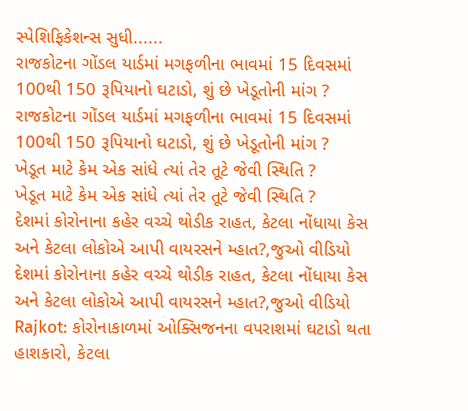સ્પેશિફિકેશન્સ સુધી......
રાજકોટના ગોંડલ યાર્ડમાં મગફળીના ભાવમાં 15 દિવસમાં 100થી 150 રૂપિયાનો ઘટાડો, શું છે ખેડૂતોની માંગ ?
રાજકોટના ગોંડલ યાર્ડમાં મગફળીના ભાવમાં 15 દિવસમાં 100થી 150 રૂપિયાનો ઘટાડો, શું છે ખેડૂતોની માંગ ?
ખેડૂત માટે કેમ એક સાંધે ત્યાં તેર તૂટે જેવી સ્થિતિ ?
ખેડૂત માટે કેમ એક સાંધે ત્યાં તેર તૂટે જેવી સ્થિતિ ?
દેશમાં કોરોનાના કહેર વચ્ચે થોડીક રાહત, કેટલા નોંધાયા કેસ અને કેટલા લોકોએ આપી વાયરસને મ્હાત?,જુઓ વીડિયો
દેશમાં કોરોનાના કહેર વચ્ચે થોડીક રાહત, કેટલા નોંધાયા કેસ અને કેટલા લોકોએ આપી વાયરસને મ્હાત?,જુઓ વીડિયો
Rajkot: કોરોનાકાળમાં ઓક્સિજનના વપરાશમાં ઘટાડો થતા હાશકારો, કેટલા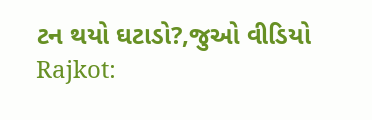ટન થયો ઘટાડો?,જુઓ વીડિયો
Rajkot: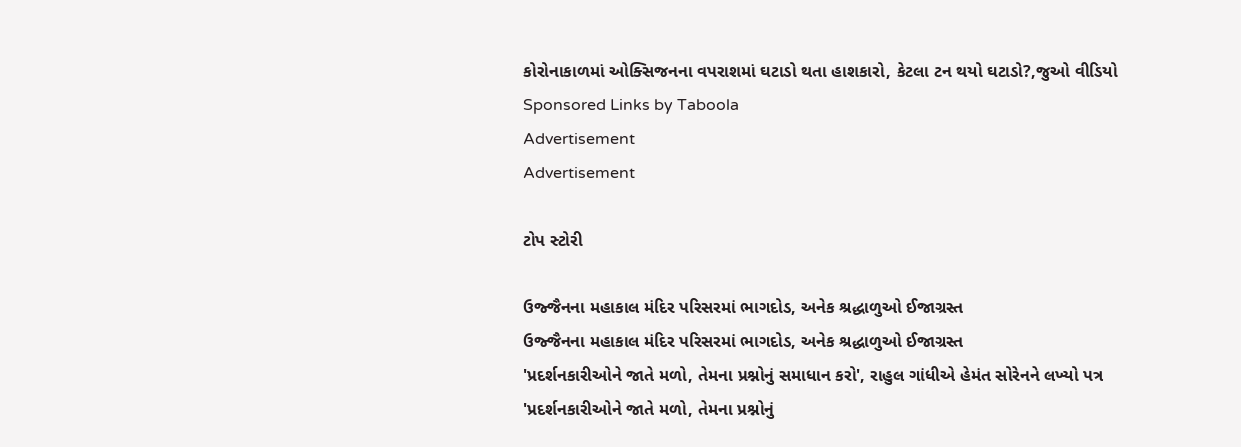કોરોનાકાળમાં ઓક્સિજનના વપરાશમાં ઘટાડો થતા હાશકારો, કેટલા ટન થયો ઘટાડો?,જુઓ વીડિયો
Sponsored Links by Taboola
Advertisement
Advertisement

ટોપ સ્ટોરી

ઉજ્જૈનના મહાકાલ મંદિર પરિસરમાં ભાગદોડ, અનેક શ્રદ્ધાળુઓ ઈજાગ્રસ્ત
ઉજ્જૈનના મહાકાલ મંદિર પરિસરમાં ભાગદોડ, અનેક શ્રદ્ધાળુઓ ઈજાગ્રસ્ત
'પ્રદર્શનકારીઓને જાતે મળો, તેમના પ્રશ્નોનું સમાધાન કરો', રાહુલ ગાંધીએ હેમંત સોરેનને લખ્યો પત્ર
'પ્રદર્શનકારીઓને જાતે મળો, તેમના પ્રશ્નોનું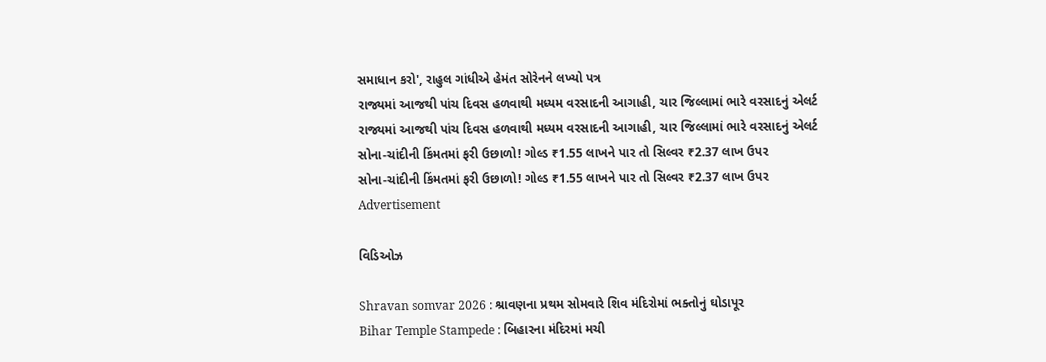સમાધાન કરો', રાહુલ ગાંધીએ હેમંત સોરેનને લખ્યો પત્ર
રાજ્યમાં આજથી પાંચ દિવસ હળવાથી મધ્યમ વરસાદની આગાહી, ચાર જિલ્લામાં ભારે વરસાદનું એલર્ટ
રાજ્યમાં આજથી પાંચ દિવસ હળવાથી મધ્યમ વરસાદની આગાહી, ચાર જિલ્લામાં ભારે વરસાદનું એલર્ટ
સોના-ચાંદીની કિંમતમાં ફરી ઉછાળો! ગોલ્ડ ₹1.55 લાખને પાર તો સિલ્વર ₹2.37 લાખ ઉપર
સોના-ચાંદીની કિંમતમાં ફરી ઉછાળો! ગોલ્ડ ₹1.55 લાખને પાર તો સિલ્વર ₹2.37 લાખ ઉપર
Advertisement

વિડિઓઝ

Shravan somvar 2026 : શ્રાવણના પ્રથમ સોમવારે શિવ મંદિરોમાં ભક્તોનું ઘોડાપૂર
Bihar Temple Stampede : બિહારના મંદિરમાં મચી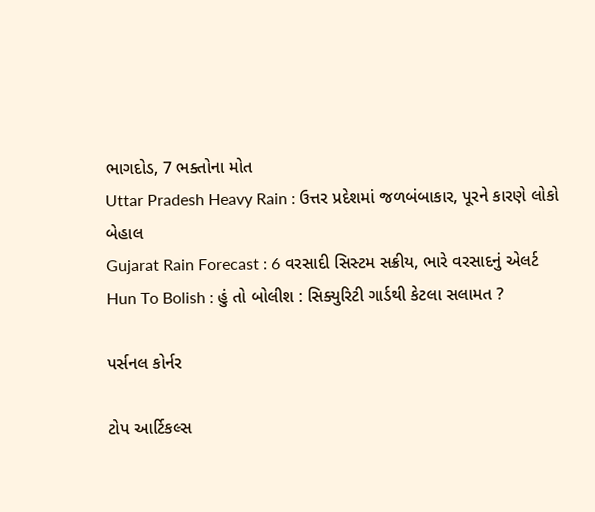ભાગદોડ, 7 ભક્તોના મોત
Uttar Pradesh Heavy Rain : ઉત્તર પ્રદેશમાં જળબંબાકાર, પૂરને કારણે લોકો બેહાલ
Gujarat Rain Forecast : 6 વરસાદી સિસ્ટમ સક્રીય, ભારે વરસાદનું એલર્ટ
Hun To Bolish : હું તો બોલીશ : સિક્યુરિટી ગાર્ડથી કેટલા સલામત ?

પર્સનલ કોર્નર

ટોપ આર્ટિકલ્સ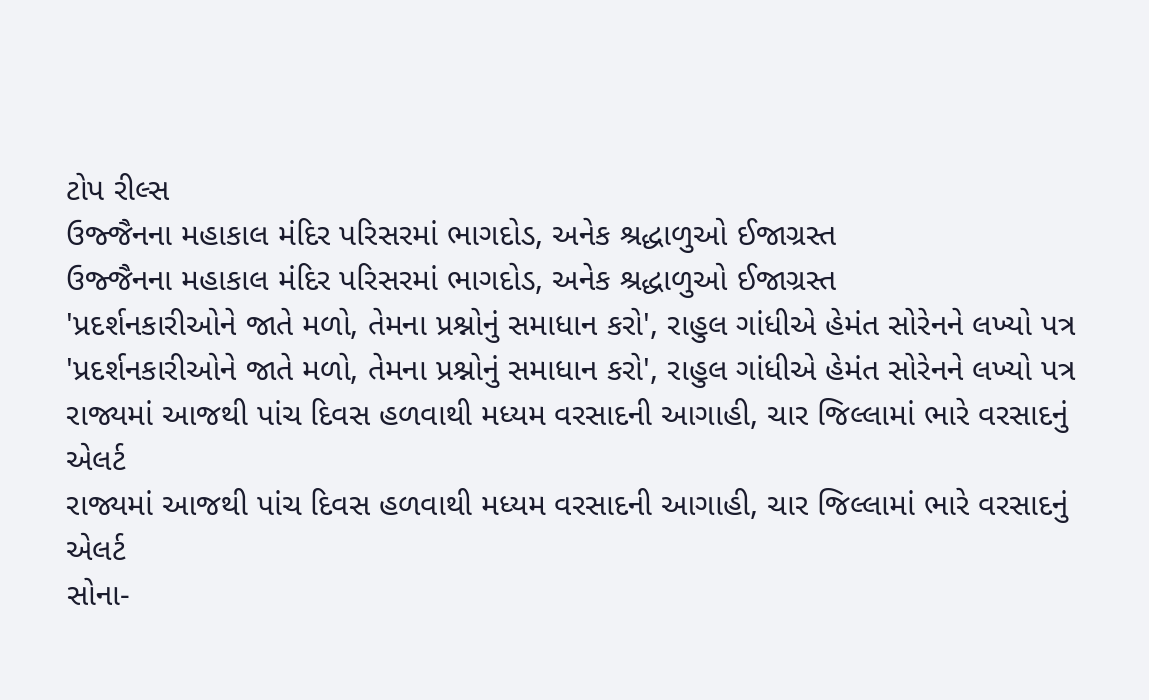ટોપ રીલ્સ
ઉજ્જૈનના મહાકાલ મંદિર પરિસરમાં ભાગદોડ, અનેક શ્રદ્ધાળુઓ ઈજાગ્રસ્ત
ઉજ્જૈનના મહાકાલ મંદિર પરિસરમાં ભાગદોડ, અનેક શ્રદ્ધાળુઓ ઈજાગ્રસ્ત
'પ્રદર્શનકારીઓને જાતે મળો, તેમના પ્રશ્નોનું સમાધાન કરો', રાહુલ ગાંધીએ હેમંત સોરેનને લખ્યો પત્ર
'પ્રદર્શનકારીઓને જાતે મળો, તેમના પ્રશ્નોનું સમાધાન કરો', રાહુલ ગાંધીએ હેમંત સોરેનને લખ્યો પત્ર
રાજ્યમાં આજથી પાંચ દિવસ હળવાથી મધ્યમ વરસાદની આગાહી, ચાર જિલ્લામાં ભારે વરસાદનું એલર્ટ
રાજ્યમાં આજથી પાંચ દિવસ હળવાથી મધ્યમ વરસાદની આગાહી, ચાર જિલ્લામાં ભારે વરસાદનું એલર્ટ
સોના-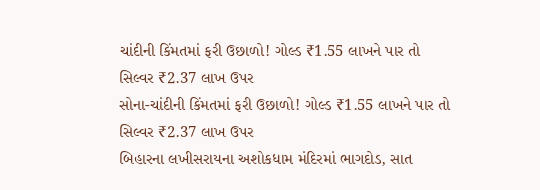ચાંદીની કિંમતમાં ફરી ઉછાળો! ગોલ્ડ ₹1.55 લાખને પાર તો સિલ્વર ₹2.37 લાખ ઉપર
સોના-ચાંદીની કિંમતમાં ફરી ઉછાળો! ગોલ્ડ ₹1.55 લાખને પાર તો સિલ્વર ₹2.37 લાખ ઉપર
બિહારના લખીસરાયના અશોકધામ મંદિરમાં ભાગદોડ, સાત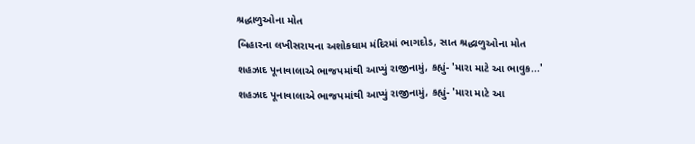શ્રદ્ધાળુઓના મોત
બિહારના લખીસરાયના અશોકધામ મંદિરમાં ભાગદોડ, સાત શ્રદ્ધાળુઓના મોત
શહઝાદ પૂનાવાલાએ ભાજપમાંથી આપ્યું રાજીનામું, કહ્યું- 'મારા માટે આ ભાવુક...'
શહઝાદ પૂનાવાલાએ ભાજપમાંથી આપ્યું રાજીનામું, કહ્યું- 'મારા માટે આ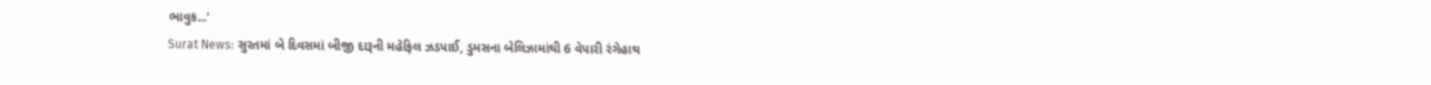ભાવુક...'
Surat News: સુરતમાં બે દિવસમાં બીજી દારૂની મહેફિલ ઝડપાઈ, ડુમસના બેલિઝામાંથી 6 વેપારી રંગેહાથ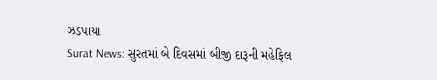ઝડપાયા
Surat News: સુરતમાં બે દિવસમાં બીજી દારૂની મહેફિલ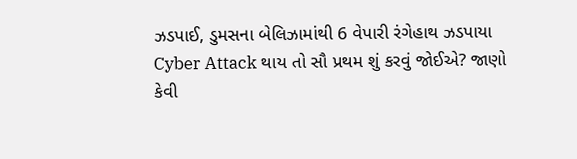ઝડપાઈ, ડુમસના બેલિઝામાંથી 6 વેપારી રંગેહાથ ઝડપાયા
Cyber Attack થાય તો સૌ પ્રથમ શું કરવું જોઈએ? જાણો કેવી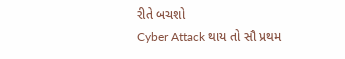રીતે બચશો
Cyber Attack થાય તો સૌ પ્રથમ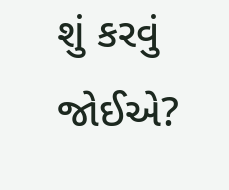શું કરવું જોઈએ?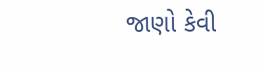જાણો કેવી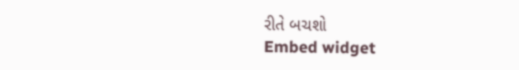રીતે બચશો
Embed widget